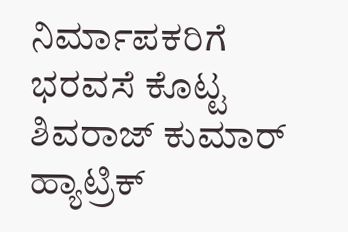ನಿರ್ಮಾಪಕರಿಗೆ ಭರವಸೆ ಕೊಟ್ಟ ಶಿವರಾಜ್ ಕುಮಾರ್
ಹ್ಯಾಟ್ರಿಕ್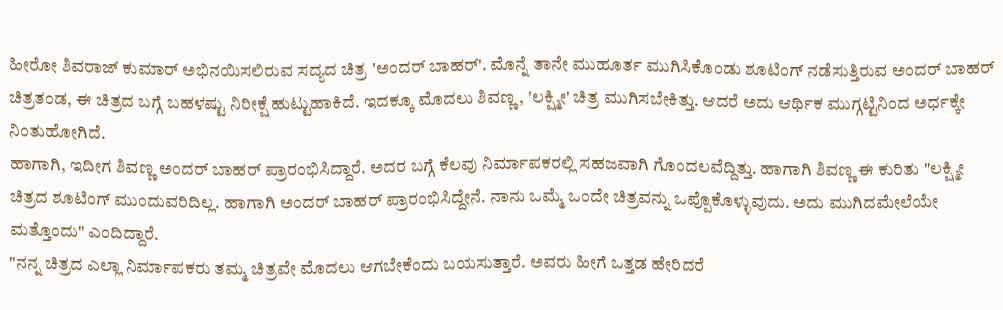ಹೀರೋ ಶಿವರಾಜ್ ಕುಮಾರ್ ಅಭಿನಯಿಸಲಿರುವ ಸದ್ಯದ ಚಿತ್ರ 'ಅಂದರ್ ಬಾಹರ್'. ಮೊನ್ನೆ ತಾನೇ ಮುಹೂರ್ತ ಮುಗಿಸಿಕೊಂಡು ಶೂಟಿಂಗ್ ನಡೆಸುತ್ತಿರುವ ಅಂದರ್ ಬಾಹರ್ ಚಿತ್ರತಂಡ, ಈ ಚಿತ್ರದ ಬಗ್ಗೆ ಬಹಳಷ್ಟು ನಿರೀಕ್ಷೆ ಹುಟ್ಟುಹಾಕಿದೆ. ಇದಕ್ಕೂ ಮೊದಲು ಶಿವಣ್ಣ, 'ಲಕ್ಷ್ಮೀ' ಚಿತ್ರ ಮುಗಿಸಬೇಕಿತ್ತು. ಆದರೆ ಅದು ಆರ್ಥಿಕ ಮುಗ್ಗಟ್ಟಿನಿಂದ ಅರ್ಧಕ್ಕೇ ನಿಂತುಹೋಗಿದೆ.
ಹಾಗಾಗಿ, ಇದೀಗ ಶಿವಣ್ಣ ಅಂದರ್ ಬಾಹರ್ ಪ್ರಾರಂಭಿಸಿದ್ದಾರೆ. ಅದರ ಬಗ್ಗೆ ಕೆಲವು ನಿರ್ಮಾಪಕರಲ್ಲಿ ಸಹಜವಾಗಿ ಗೊಂದಲವೆದ್ದಿತ್ತು. ಹಾಗಾಗಿ ಶಿವಣ್ಣ ಈ ಕುರಿತು "ಲಕ್ಷ್ಮೀ ಚಿತ್ರದ ಶೂಟಿಂಗ್ ಮುಂದುವರಿದಿಲ್ಲ. ಹಾಗಾಗಿ ಅಂದರ್ ಬಾಹರ್ ಪ್ರಾರಂಭಿಸಿದ್ದೇನೆ. ನಾನು ಒಮ್ಮೆ ಒಂದೇ ಚಿತ್ರವನ್ನು ಒಪ್ಪೊಕೊಳ್ಳುವುದು. ಅದು ಮುಗಿದಮೇಲೆಯೇ ಮತ್ತೊಂದು" ಎಂದಿದ್ದಾರೆ.
"ನನ್ನ ಚಿತ್ರದ ಎಲ್ಲಾ ನಿರ್ಮಾಪಕರು ತಮ್ಮ ಚಿತ್ರವೇ ಮೊದಲು ಆಗಬೇಕೆಂದು ಬಯಸುತ್ತಾರೆ. ಅವರು ಹೀಗೆ ಒತ್ತಡ ಹೇರಿದರೆ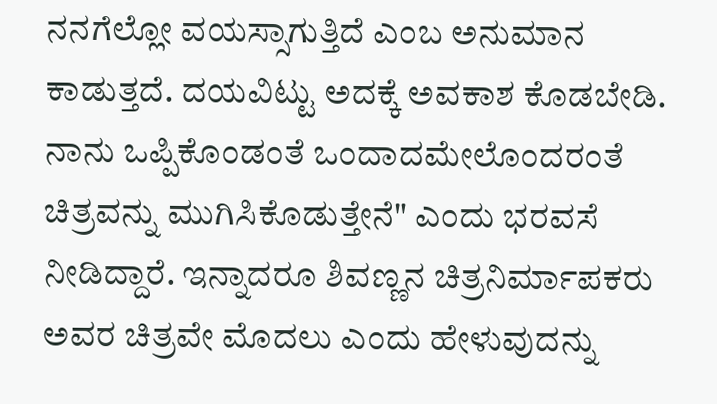ನನಗೆಲ್ಲೋ ವಯಸ್ಸಾಗುತ್ತಿದೆ ಎಂಬ ಅನುಮಾನ ಕಾಡುತ್ತದೆ. ದಯವಿಟ್ಟು ಅದಕ್ಕೆ ಅವಕಾಶ ಕೊಡಬೇಡಿ. ನಾನು ಒಪ್ಪಿಕೊಂಡಂತೆ ಒಂದಾದಮೇಲೊಂದರಂತೆ ಚಿತ್ರವನ್ನು ಮುಗಿಸಿಕೊಡುತ್ತೇನೆ" ಎಂದು ಭರವಸೆ ನೀಡಿದ್ದಾರೆ. ಇನ್ನಾದರೂ ಶಿವಣ್ಣನ ಚಿತ್ರನಿರ್ಮಾಪಕರು ಅವರ ಚಿತ್ರವೇ ಮೊದಲು ಎಂದು ಹೇಳುವುದನ್ನು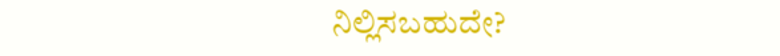ನಿಲ್ಲಿಸಬಹುದೇ?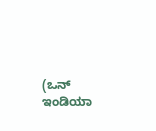(ಒನ್ ಇಂಡಿಯಾ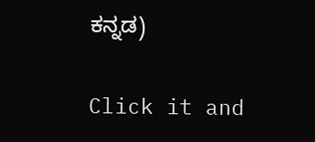ಕನ್ನಡ)


Click it and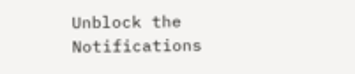Unblock the Notifications